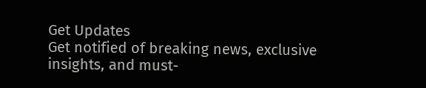Get Updates
Get notified of breaking news, exclusive insights, and must-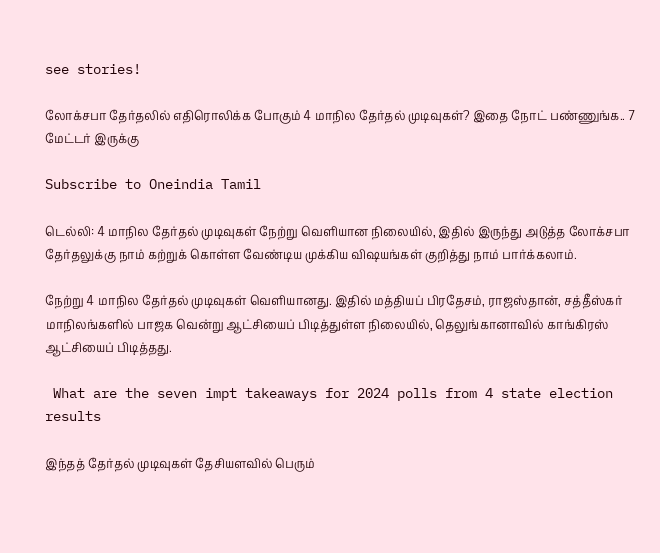see stories!

லோக்சபா தேர்தலில் எதிரொலிக்க போகும் 4 மாநில தேர்தல் முடிவுகள்? இதை நோட் பண்ணுங்க.. 7 மேட்டர் இருக்கு

Subscribe to Oneindia Tamil

டெல்லி: 4 மாநில தேர்தல் முடிவுகள் நேற்று வெளியான நிலையில், இதில் இருந்து அடுத்த லோக்சபா தேர்தலுக்கு நாம் கற்றுக் கொள்ள வேண்டிய முக்கிய விஷயங்கள் குறித்து நாம் பார்க்கலாம்.

நேற்று 4 மாநில தேர்தல் முடிவுகள் வெளியானது. இதில் மத்தியப் பிரதேசம், ராஜஸ்தான், சத்தீஸ்கர் மாநிலங்களில் பாஜக வென்று ஆட்சியைப் பிடித்துள்ள நிலையில், தெலுங்கானாவில் காங்கிரஸ் ஆட்சியைப் பிடித்தது.

 What are the seven impt takeaways for 2024 polls from 4 state election results

இந்தத் தேர்தல் முடிவுகள் தேசியளவில் பெரும்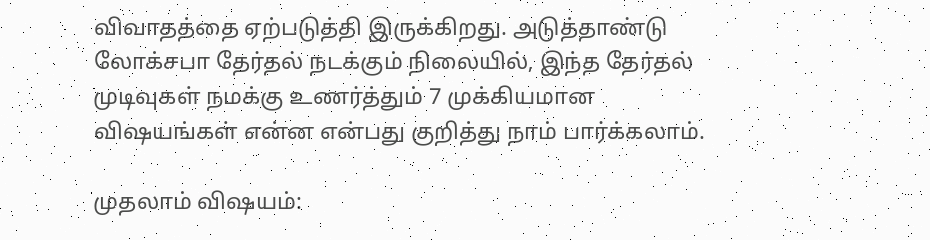விவாதத்தை ஏற்படுத்தி இருக்கிறது. அடுத்தாண்டு லோக்சபா தேர்தல் நடக்கும் நிலையில், இந்த தேர்தல் முடிவுகள் நமக்கு உணர்த்தும் 7 முக்கியமான விஷயங்கள் என்ன என்பது குறித்து நாம் பார்க்கலாம்.

முதலாம் விஷயம்: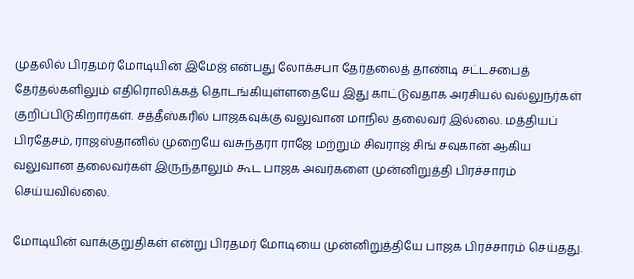முதலில் பிரதமர் மோடியின் இமேஜ் என்பது லோக்சபா தேர்தலைத் தாண்டி சட்டசபைத் தேர்தல்களிலும் எதிரொலிக்கத் தொடங்கியுள்ளதையே இது காட்டுவதாக அரசியல் வல்லுநர்கள் குறிப்பிடுகிறார்கள். சத்தீஸ்கரில் பாஜகவுக்கு வலுவான மாநில தலைவர் இல்லை. மத்தியப் பிரதேசம், ராஜஸ்தானில் முறையே வசுந்தரா ராஜே மற்றும் சிவராஜ் சிங் சவுகான் ஆகிய வலுவான தலைவர்கள் இருந்தாலும் கூட பாஜக அவர்களை முன்னிறுத்தி பிரச்சாரம் செய்யவில்லை.

மோடியின் வாக்குறுதிகள் என்று பிரதமர் மோடியை முன்னிறுத்தியே பாஜக பிரச்சாரம் செய்தது.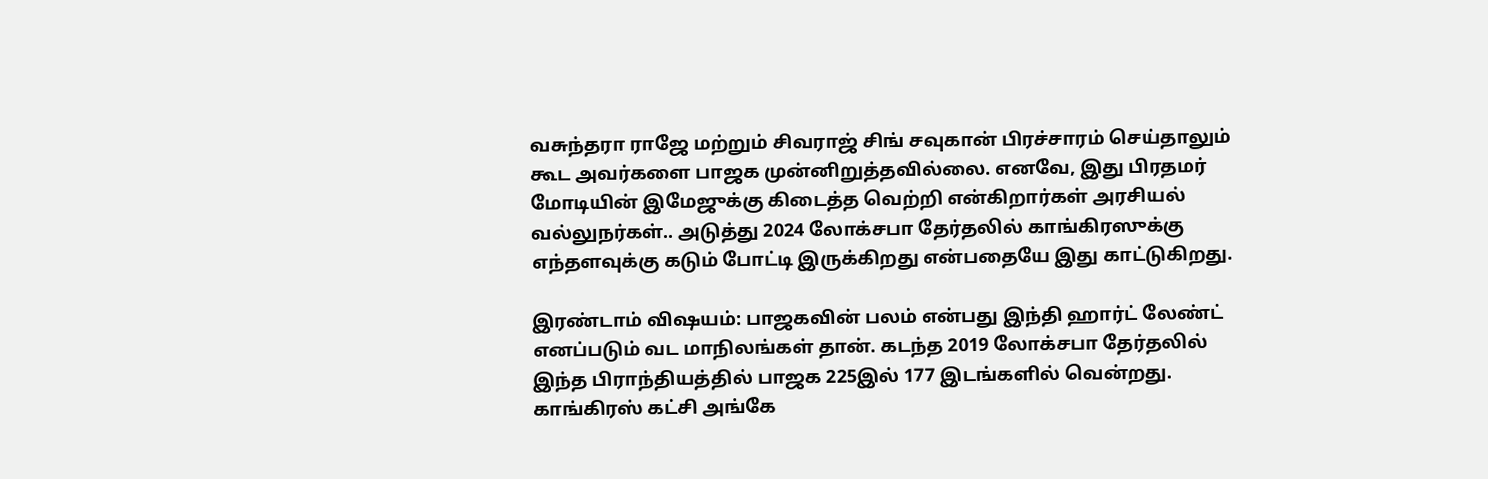வசுந்தரா ராஜே மற்றும் சிவராஜ் சிங் சவுகான் பிரச்சாரம் செய்தாலும் கூட அவர்களை பாஜக முன்னிறுத்தவில்லை. எனவே, இது பிரதமர் மோடியின் இமேஜுக்கு கிடைத்த வெற்றி என்கிறார்கள் அரசியல் வல்லுநர்கள்.. அடுத்து 2024 லோக்சபா தேர்தலில் காங்கிரஸுக்கு எந்தளவுக்கு கடும் போட்டி இருக்கிறது என்பதையே இது காட்டுகிறது.

இரண்டாம் விஷயம்: பாஜகவின் பலம் என்பது இந்தி ஹார்ட் லேண்ட் எனப்படும் வட மாநிலங்கள் தான். கடந்த 2019 லோக்சபா தேர்தலில் இந்த பிராந்தியத்தில் பாஜக 225இல் 177 இடங்களில் வென்றது. காங்கிரஸ் கட்சி அங்கே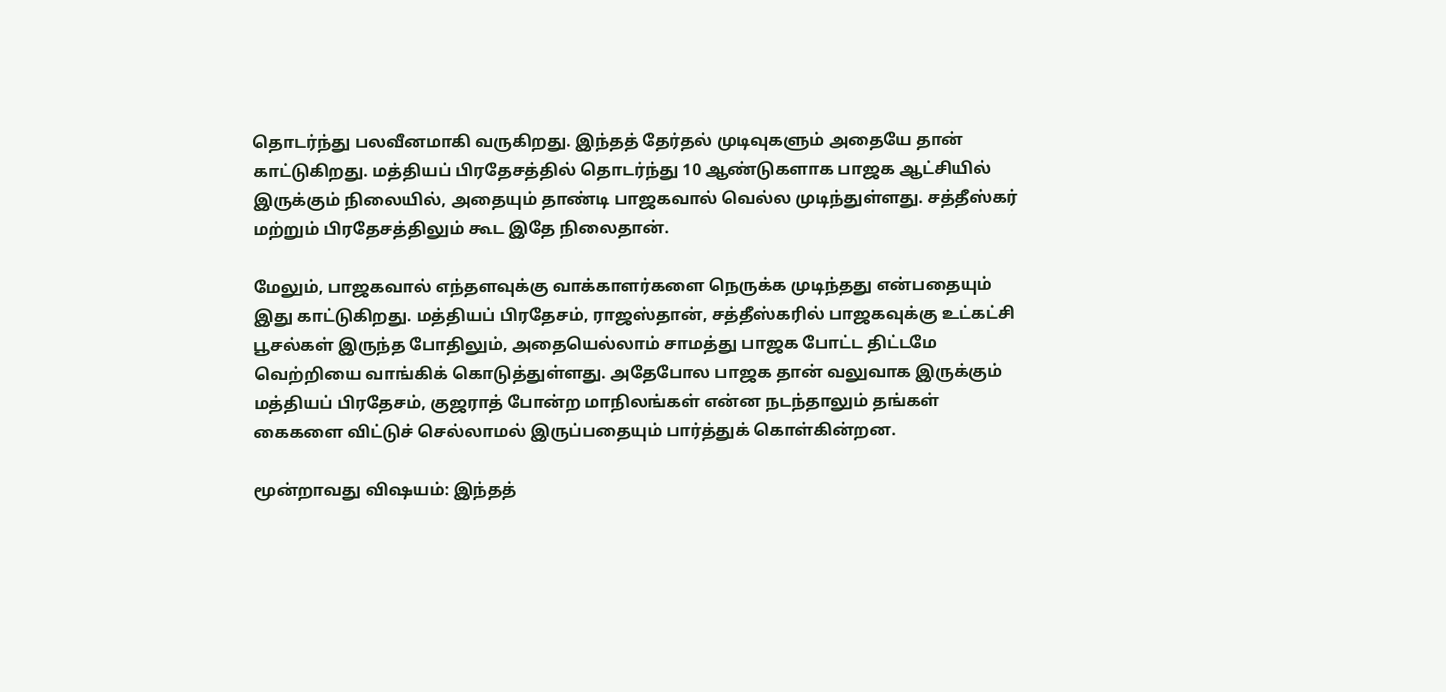தொடர்ந்து பலவீனமாகி வருகிறது. இந்தத் தேர்தல் முடிவுகளும் அதையே தான் காட்டுகிறது. மத்தியப் பிரதேசத்தில் தொடர்ந்து 10 ஆண்டுகளாக பாஜக ஆட்சியில் இருக்கும் நிலையில், அதையும் தாண்டி பாஜகவால் வெல்ல முடிந்துள்ளது. சத்தீஸ்கர் மற்றும் பிரதேசத்திலும் கூட இதே நிலைதான்.

மேலும், பாஜகவால் எந்தளவுக்கு வாக்காளர்களை நெருக்க முடிந்தது என்பதையும் இது காட்டுகிறது. மத்தியப் பிரதேசம், ராஜஸ்தான், சத்தீஸ்கரில் பாஜகவுக்கு உட்கட்சி பூசல்கள் இருந்த போதிலும், அதையெல்லாம் சாமத்து பாஜக போட்ட திட்டமே வெற்றியை வாங்கிக் கொடுத்துள்ளது. அதேபோல பாஜக தான் வலுவாக இருக்கும் மத்தியப் பிரதேசம், குஜராத் போன்ற மாநிலங்கள் என்ன நடந்தாலும் தங்கள் கைகளை விட்டுச் செல்லாமல் இருப்பதையும் பார்த்துக் கொள்கின்றன.

மூன்றாவது விஷயம்: இந்தத்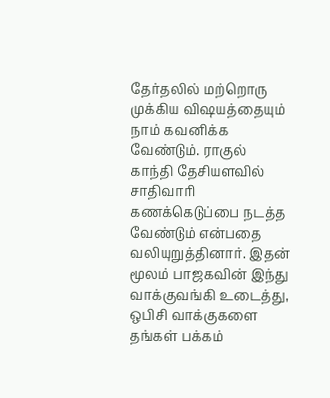தேர்தலில் மற்றொரு முக்கிய விஷயத்தையும் நாம் கவனிக்க வேண்டும். ராகுல் காந்தி தேசியளவில் சாதிவாரி கணக்கெடுப்பை நடத்த வேண்டும் என்பதை வலியுறுத்தினார். இதன் மூலம் பாஜகவின் இந்து வாக்குவங்கி உடைத்து, ஒபிசி வாக்குகளை தங்கள் பக்கம்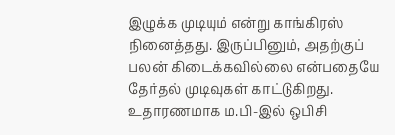இழுக்க முடியும் என்று காங்கிரஸ் நினைத்தது. இருப்பினும், அதற்குப் பலன் கிடைக்கவில்லை என்பதையே தேர்தல் முடிவுகள் காட்டுகிறது. உதாரணமாக ம.பி-இல் ஒபிசி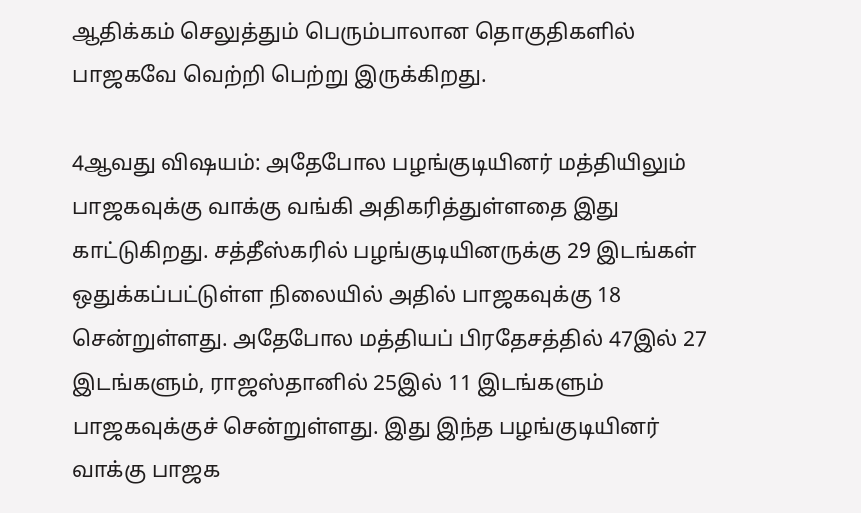ஆதிக்கம் செலுத்தும் பெரும்பாலான தொகுதிகளில் பாஜகவே வெற்றி பெற்று இருக்கிறது.

4ஆவது விஷயம்: அதேபோல பழங்குடியினர் மத்தியிலும் பாஜகவுக்கு வாக்கு வங்கி அதிகரித்துள்ளதை இது காட்டுகிறது. சத்தீஸ்கரில் பழங்குடியினருக்கு 29 இடங்கள் ஒதுக்கப்பட்டுள்ள நிலையில் அதில் பாஜகவுக்கு 18 சென்றுள்ளது. அதேபோல மத்தியப் பிரதேசத்தில் 47இல் 27 இடங்களும், ராஜஸ்தானில் 25இல் 11 இடங்களும் பாஜகவுக்குச் சென்றுள்ளது. இது இந்த பழங்குடியினர் வாக்கு பாஜக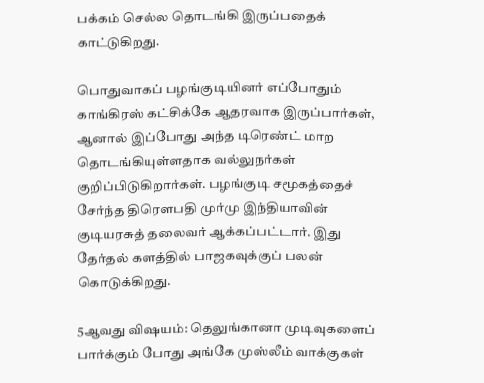பக்கம் செல்ல தொடங்கி இருப்பதைக் காட்டுகிறது.

பொதுவாகப் பழங்குடியினர் எப்போதும் காங்கிரஸ் கட்சிக்கே ஆதரவாக இருப்பார்கள், ஆனால் இப்போது அந்த டிரெண்ட் மாற தொடங்கியுள்ளதாக வல்லுநர்கள் குறிப்பிடுகிறார்கள். பழங்குடி சமூகத்தைச் சேர்ந்த திரௌபதி முர்மு இந்தியாவின் குடியரசுத் தலைவர் ஆக்கப்பட்டார். இது தேர்தல் களத்தில் பாஜகவுக்குப் பலன் கொடுக்கிறது.

5ஆவது விஷயம்: தெலுங்கானா முடிவுகளைப் பார்க்கும் போது அங்கே முஸ்லீம் வாக்குகள்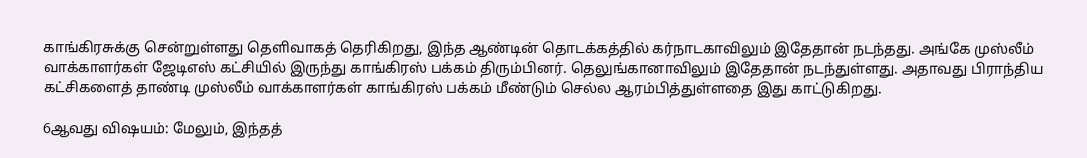காங்கிரசுக்கு சென்றுள்ளது தெளிவாகத் தெரிகிறது, இந்த ஆண்டின் தொடக்கத்தில் கர்நாடகாவிலும் இதேதான் நடந்தது. அங்கே முஸ்லீம் வாக்காளர்கள் ஜேடிஎஸ் கட்சியில் இருந்து காங்கிரஸ் பக்கம் திரும்பினர். தெலுங்கானாவிலும் இதேதான் நடந்துள்ளது. அதாவது பிராந்திய கட்சிகளைத் தாண்டி முஸ்லீம் வாக்காளர்கள் காங்கிரஸ் பக்கம் மீண்டும் செல்ல ஆரம்பித்துள்ளதை இது காட்டுகிறது.

6ஆவது விஷயம்: மேலும், இந்தத்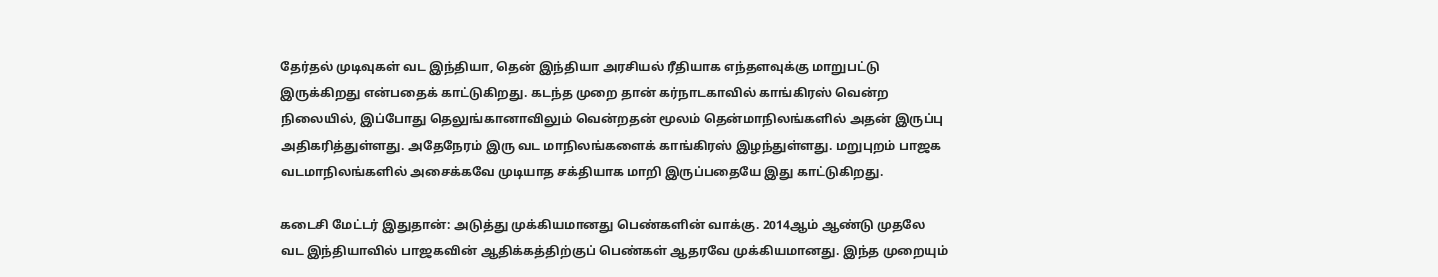தேர்தல் முடிவுகள் வட இந்தியா, தென் இந்தியா அரசியல் ரீதியாக எந்தளவுக்கு மாறுபட்டு இருக்கிறது என்பதைக் காட்டுகிறது. கடந்த முறை தான் கர்நாடகாவில் காங்கிரஸ் வென்ற நிலையில், இப்போது தெலுங்கானாவிலும் வென்றதன் மூலம் தென்மாநிலங்களில் அதன் இருப்பு அதிகரித்துள்ளது. அதேநேரம் இரு வட மாநிலங்களைக் காங்கிரஸ் இழந்துள்ளது. மறுபுறம் பாஜக வடமாநிலங்களில் அசைக்கவே முடியாத சக்தியாக மாறி இருப்பதையே இது காட்டுகிறது.

கடைசி மேட்டர் இதுதான்: அடுத்து முக்கியமானது பெண்களின் வாக்கு. 2014ஆம் ஆண்டு முதலே வட இந்தியாவில் பாஜகவின் ஆதிக்கத்திற்குப் பெண்கள் ஆதரவே முக்கியமானது. இந்த முறையும்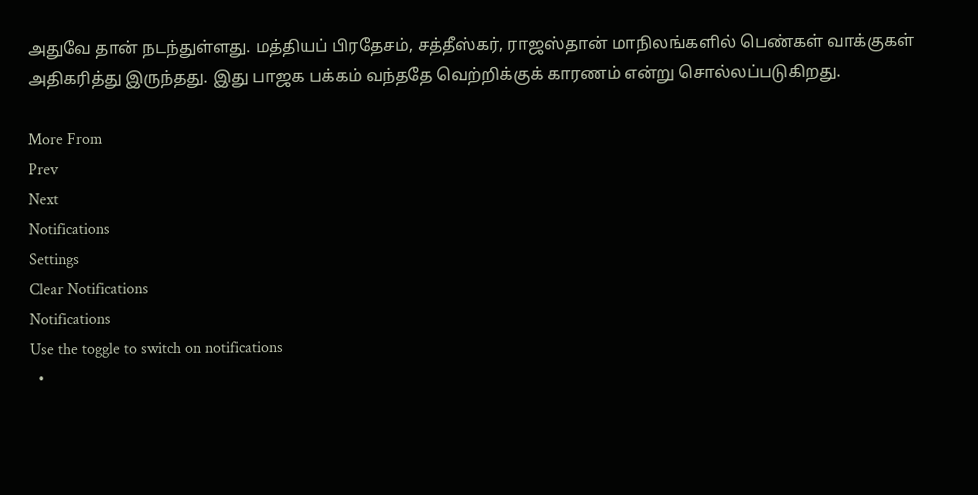அதுவே தான் நடந்துள்ளது. மத்தியப் பிரதேசம், சத்தீஸ்கர், ராஜஸ்தான் மாநிலங்களில் பெண்கள் வாக்குகள் அதிகரித்து இருந்தது. இது பாஜக பக்கம் வந்ததே வெற்றிக்குக் காரணம் என்று சொல்லப்படுகிறது.

More From
Prev
Next
Notifications
Settings
Clear Notifications
Notifications
Use the toggle to switch on notifications
  •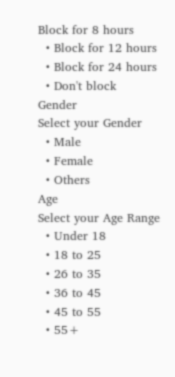Block for 8 hours
  • Block for 12 hours
  • Block for 24 hours
  • Don't block
Gender
Select your Gender
  • Male
  • Female
  • Others
Age
Select your Age Range
  • Under 18
  • 18 to 25
  • 26 to 35
  • 36 to 45
  • 45 to 55
  • 55+